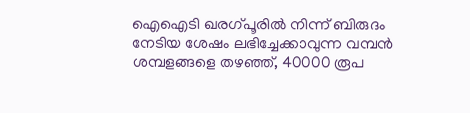ഐഐടി ഖരഗ്പൂരിൽ നിന്ന് ബിരുദം നേടിയ ശേഷം ലഭിച്ചേക്കാവുന്ന വമ്പൻ ശമ്പളങ്ങളെ തഴഞ്ഞ്, 40000 രൂപ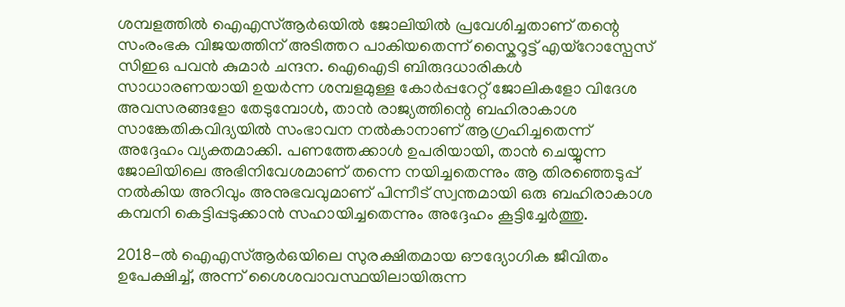ശമ്പളത്തിൽ ഐഎസ്ആർഒയിൽ ജോലിയിൽ പ്രവേശിച്ചതാണ് തന്റെ സംരംഭക വിജയത്തിന് അടിത്തറ പാകിയതെന്ന് സ്കൈറൂട്ട് എയ്റോസ്പേസ് സിഇഒ പവൻ കുമാർ ചന്ദന. ഐഐടി ബിരുദധാരികൾ സാധാരണയായി ഉയർന്ന ശമ്പളമുള്ള കോർപ്പറേറ്റ് ജോലികളോ വിദേശ അവസരങ്ങളോ തേടുമ്പോൾ, താൻ രാജ്യത്തിന്റെ ബഹിരാകാശ സാങ്കേതികവിദ്യയിൽ സംഭാവന നൽകാനാണ് ആഗ്രഹിച്ചതെന്ന് അദ്ദേഹം വ്യക്തമാക്കി. പണത്തേക്കാൾ ഉപരിയായി, താൻ ചെയ്യുന്ന ജോലിയിലെ അഭിനിവേശമാണ് തന്നെ നയിച്ചതെന്നും ആ തിരഞ്ഞെടുപ്പ് നൽകിയ അറിവും അനുഭവവുമാണ് പിന്നീട് സ്വന്തമായി ഒരു ബഹിരാകാശ കമ്പനി കെട്ടിപ്പടുക്കാൻ സഹായിച്ചതെന്നും അദ്ദേഹം കൂട്ടിച്ചേർത്തു.

2018-ൽ ഐഎസ്ആർഒയിലെ സുരക്ഷിതമായ ഔദ്യോഗിക ജീവിതം ഉപേക്ഷിച്ച്, അന്ന് ശൈശവാവസ്ഥയിലായിരുന്ന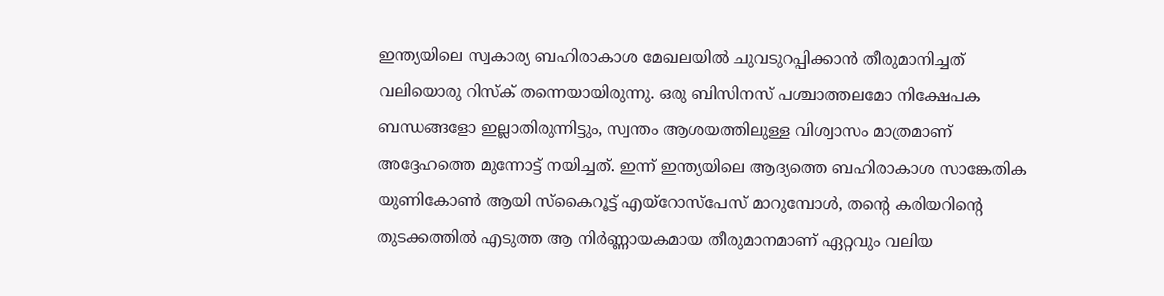ഇന്ത്യയിലെ സ്വകാര്യ ബഹിരാകാശ മേഖലയിൽ ചുവടുറപ്പിക്കാൻ തീരുമാനിച്ചത് വലിയൊരു റിസ്ക് തന്നെയായിരുന്നു. ഒരു ബിസിനസ് പശ്ചാത്തലമോ നിക്ഷേപക ബന്ധങ്ങളോ ഇല്ലാതിരുന്നിട്ടും, സ്വന്തം ആശയത്തിലുള്ള വിശ്വാസം മാത്രമാണ് അദ്ദേഹത്തെ മുന്നോട്ട് നയിച്ചത്. ഇന്ന് ഇന്ത്യയിലെ ആദ്യത്തെ ബഹിരാകാശ സാങ്കേതിക യുണികോൺ ആയി സ്കൈറൂട്ട് എയ്റോസ്പേസ് മാറുമ്പോൾ, തന്റെ കരിയറിന്റെ തുടക്കത്തിൽ എടുത്ത ആ നിർണ്ണായകമായ തീരുമാനമാണ് ഏറ്റവും വലിയ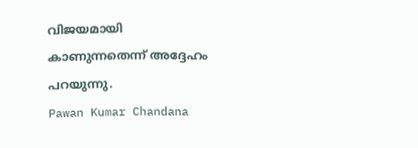വിജയമായി കാണുന്നതെന്ന് അദ്ദേഹം പറയുന്നു.
Pawan Kumar Chandana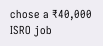chose a ₹40,000 ISRO job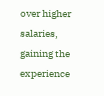over higher salaries, gaining the experience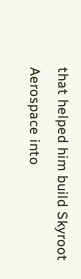that helped him build Skyroot Aerospace into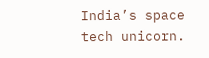India’s space tech unicorn.